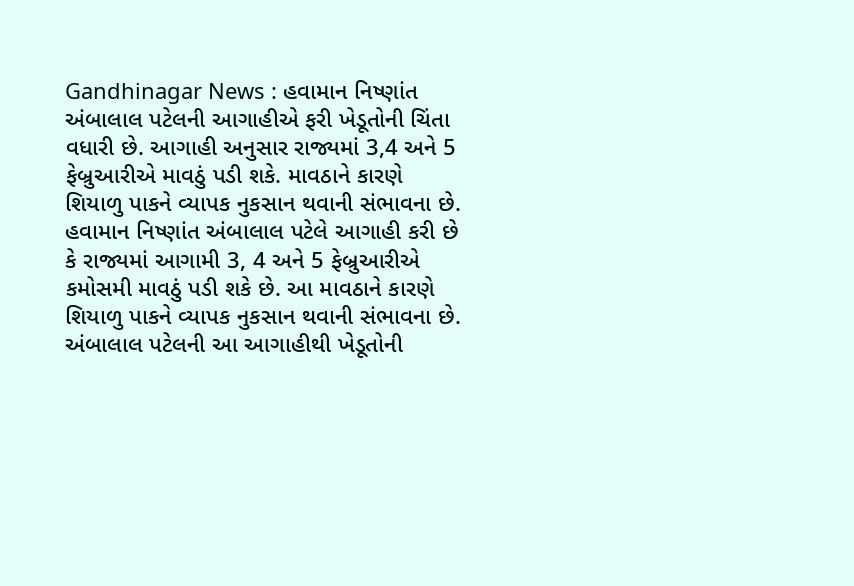Gandhinagar News : હવામાન નિષ્ણાંત અંબાલાલ પટેલની આગાહીએ ફરી ખેડૂતોની ચિંતા વધારી છે. આગાહી અનુસાર રાજ્યમાં 3,4 અને 5 ફેબ્રુઆરીએ માવઠું પડી શકે. માવઠાને કારણે શિયાળુ પાકને વ્યાપક નુકસાન થવાની સંભાવના છે.
હવામાન નિષ્ણાંત અંબાલાલ પટેલે આગાહી કરી છે કે રાજ્યમાં આગામી 3, 4 અને 5 ફેબ્રુઆરીએ કમોસમી માવઠું પડી શકે છે. આ માવઠાને કારણે શિયાળુ પાકને વ્યાપક નુકસાન થવાની સંભાવના છે. અંબાલાલ પટેલની આ આગાહીથી ખેડૂતોની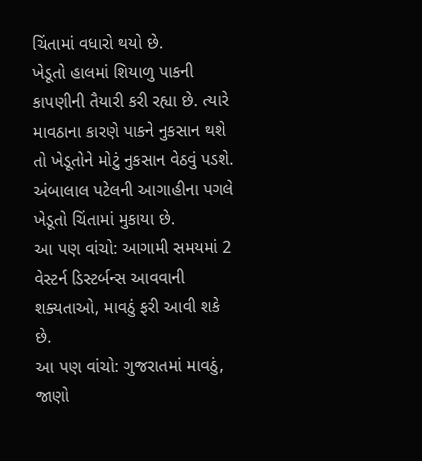ચિંતામાં વધારો થયો છે.
ખેડૂતો હાલમાં શિયાળુ પાકની કાપણીની તૈયારી કરી રહ્યા છે. ત્યારે માવઠાના કારણે પાકને નુકસાન થશે તો ખેડૂતોને મોટું નુકસાન વેઠવું પડશે. અંબાલાલ પટેલની આગાહીના પગલે ખેડૂતો ચિંતામાં મુકાયા છે.
આ પણ વાંચો: આગામી સમયમાં 2 વેસ્ટર્ન ડિસ્ટર્બન્સ આવવાની શક્યતાઓ, માવઠું ફરી આવી શકે છે.
આ પણ વાંચો: ગુજરાતમાં માવઠું, જાણો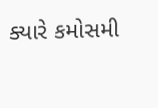ક્યારે કમોસમી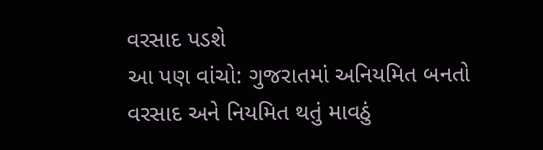વરસાદ પડશે
આ પણ વાંચો: ગુજરાતમાં અનિયમિત બનતો વરસાદ અને નિયમિત થતું માવઠું